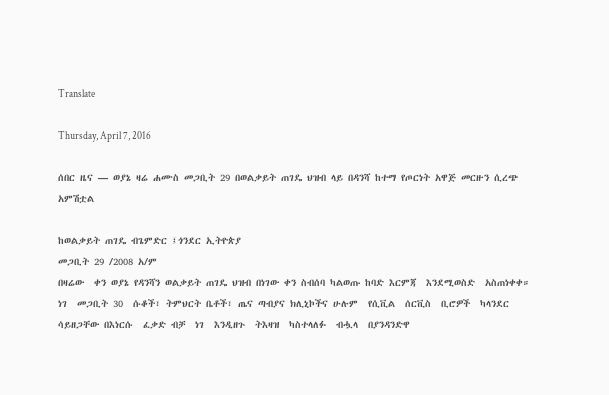Translate

Thursday, April 7, 2016

ሰበር ዜና — ወያኔ ዛሬ ሐሙስ መጋቢት 29 በወልቃይት ጠገዴ ህዝብ ላይ በዳንሻ ከተማ የጦርነት አዋጅ መርዙን ሲረጭ አምሽቷል

ከወልቃይት ጠገዴ ብጌምድር ፤ጎንደር ኢትዮጵያ
መጋቢት 29 /2008 አ/ም
በዛሬው  ቀን ወያኔ የዳንሻን ወልቃይት ጠገዴ ህዝብ በነገው ቀን ስብሰባ ካልወጡ ከባድ እርምጃ  እንደሚወስድ  አስጠነቀቀ። ነገ  መጋቢት 30  ሱቆች፣ ትምህርት ቤቶች፣ ጤና ጣብያና ክሊኒኮችና ሁሉም  የሲቪል  ሰርቪስ  ቢሮዎች  ካላንደር  ሳይዘጋቸው በእነርሱ  ፈቃድ ብቻ  ነገ  እንዲዘጉ  ትእዛዝ  ካስተላለፉ  ብሗላ  በያንዳንድዋ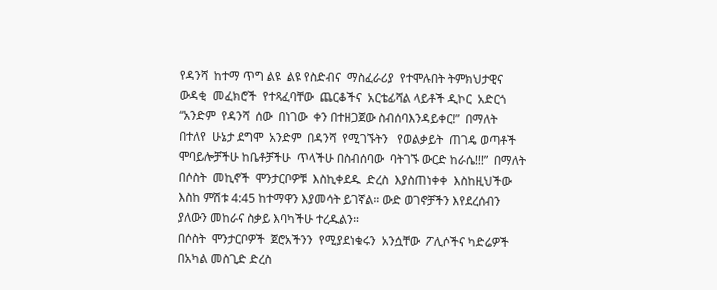የዳንሻ  ከተማ ጥግ ልዩ  ልዩ የስድብና  ማስፈራሪያ  የተሞሉበት ትምክህታዊና ውዳቂ  መፈክሮች  የተጻፈባቸው  ጨርቆችና  አርቴፊሻል ላይቶች ዲኮር  አድርጎ “አንድም  የዳንሻ  ሰው  በነገው  ቀን በተዘጋጀው ስብሰባእንዳይቀር!”  በማለት  በተለየ  ሁኔታ ደግሞ  አንድም  በዳንሻ  የሚገኙትን   የወልቃይት  ጠገዴ ወጣቶች ሞባይሎቻችሁ ከቤቶቻችሁ  ጥላችሁ በስብሰባው  ባትገኙ ውርድ ከራሴ!!!”  በማለት በሶስት  መኪኖች  ሞንታርቦዎቹ  እስኪቀደዱ  ድረስ  እያስጠነቀቀ  እስከዚህችው  እስከ ምሽቱ 4:45 ከተማዋን እያመሳት ይገኛል። ውድ ወገኖቻችን እየደረሰብን ያለውን መከራና ስቃይ እባካችሁ ተረዱልን።
በሶስት  ሞንታርቦዎች  ጀሮአችንን  የሚያደነቁሩን  አንሷቸው  ፖሊሶችና ካድሬዎች  በአካል መስጊድ ድረስ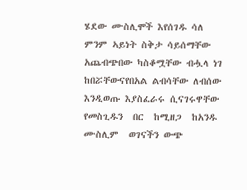ሄደው ሙስሊሞች እየሰገዱ ሳለ ምንም ኣይነት ስቅታ ሳይሰማቸው አጨብጭበው ካስቆሟቸው ብሗላ ነገ ከበሯቸውናየበአል ልብሳቸው ለብሰው እንዲወጡ እያስፈራሩ ሲናገሩዋቸው የመስጊዱን  በር  ከሚዘጋ  ከአንዱ ሙስሊም  ወገናችን ውጭ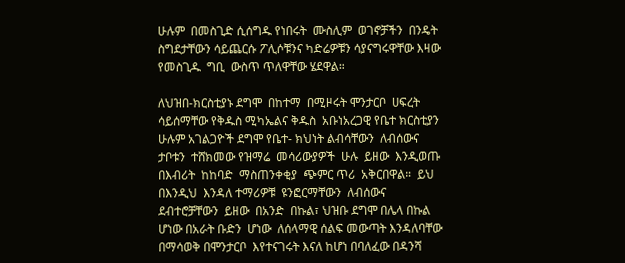ሁሉም  በመስጊድ ሲሰግዱ የነበሩት  ሙስሊም  ወገኖቻችን  በንዴት ስግደታቸውን ሳይጨርሱ ፖሊሶቹንና ካድሬዎቹን ሳያናግሩዋቸው እዛው የመስጊዱ  ግቢ  ውስጥ ጥለዋቸው ሄደዋል።

ለህዝበ-ክርስቲያኑ ደግሞ  በከተማ  በሚዞሩት ሞንታርቦ  ሀፍረት ሳይሰማቸው የቅዱስ ሚካኤልና ቅዱስ  አቡነአረጋዊ የቤተ ክርስቲያን ሁሉም አገልጋዮች ደግሞ የቤተ- ክህነት ልብሳቸውን  ለብሰውና  ታቦቱን  ተሸክመው የዝማሬ  መሳሪውያዎች  ሁሉ  ይዘው  እንዲወጡ  በእብሪት  ከከባድ  ማስጠንቀቂያ  ጭምር ጥሪ  አቅርበዋል።  ይህ  በእንዲህ  እንዳለ ተማሪዎቹ  ዩንፎርማቸውን  ለብሰውና  ደብተሮቻቸውን  ይዘው  በአንድ  በኩል፣ ህዝቡ ደግሞ በሌላ በኩል ሆነው በአራት ቡድን  ሆነው  ለሰላማዊ ሰልፍ መውጣት እንዳለባቸው በማሳወቅ በሞንታርቦ  እየተናገሩት እናለ ከሆነ በባለፈው በዳንሻ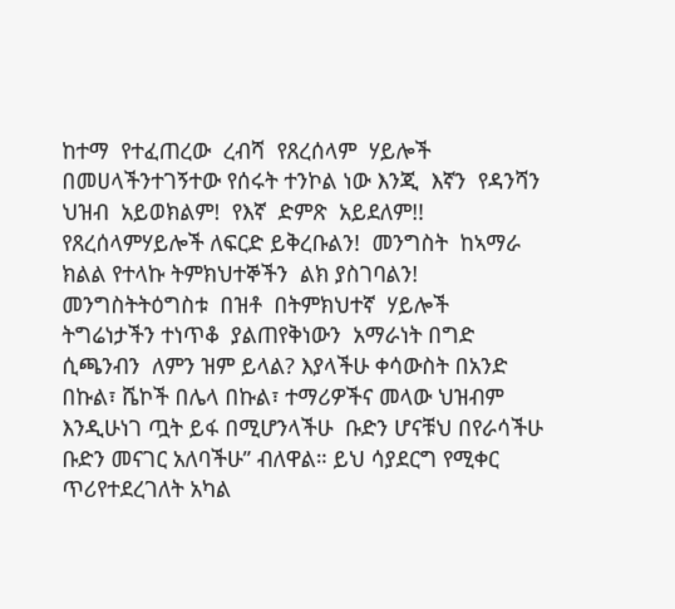ከተማ  የተፈጠረው  ረብሻ  የጸረሰላም  ሃይሎች  በመሀላችንተገኝተው የሰሩት ተንኮል ነው እንጂ  እኛን  የዳንሻን  ህዝብ  አይወክልም!  የእኛ  ድምጽ  አይደለም!!  የጸረሰላምሃይሎች ለፍርድ ይቅረቡልን!  መንግስት  ከኣማራ  ክልል የተላኩ ትምክህተኞችን  ልክ ያስገባልን! መንግስትትዕግስቱ  በዝቶ  በትምክህተኛ  ሃይሎች  ትግሬነታችን ተነጥቆ  ያልጠየቅነውን  አማራነት በግድ  ሲጫንብን  ለምን ዝም ይላል? እያላችሁ ቀሳውስት በአንድ በኩል፣ ሼኮች በሌላ በኩል፣ ተማሪዎችና መላው ህዝብም እንዲሁነገ ጧት ይፋ በሚሆንላችሁ  ቡድን ሆናቹህ በየራሳችሁ ቡድን መናገር አለባችሁ” ብለዋል። ይህ ሳያደርግ የሚቀር ጥሪየተደረገለት አካል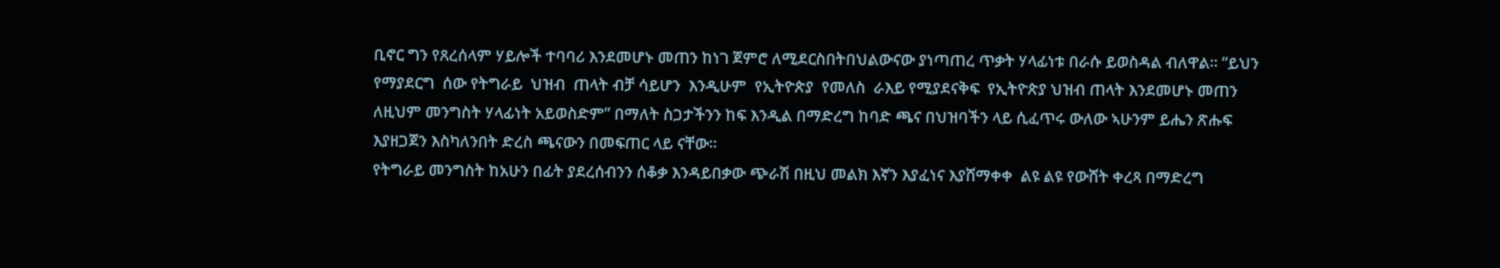ቢኖር ግን የጸረሰላም ሃይሎች ተባባሪ እንደመሆኑ መጠን ከነገ ጀምሮ ለሚደርስበትበህልውናው ያነጣጠረ ጥቃት ሃላፊነቱ በራሱ ይወስዳል ብለዋል። “ይህን  የማያደርግ  ሰው የትግራይ  ህዝብ  ጠላት ብቻ ሳይሆን  እንዲሁም  የኢትዮጵያ  የመለስ  ራእይ የሚያደናቅፍ  የኢትዮጵያ ህዝብ ጠላት እንደመሆኑ መጠን ለዚህም መንግስት ሃላፊነት አይወስድም” በማለት ስጋታችንን ከፍ እንዲል በማድረግ ከባድ ጫና በህዝባችን ላይ ሲፈጥሩ ውለው ኣሁንም ይሔን ጽሑፍ እያዘጋጀን እስካለንበት ድረስ ጫናውን በመፍጠር ላይ ናቸው።
የትግራይ መንግስት ከአሁን በፊት ያደረሰብንን ሰቆቃ እንዳይበቃው ጭራሽ በዚህ መልክ እኛን እያፈነና እያሸማቀቀ  ልዩ ልዩ የውሸት ቀረጻ በማድረግ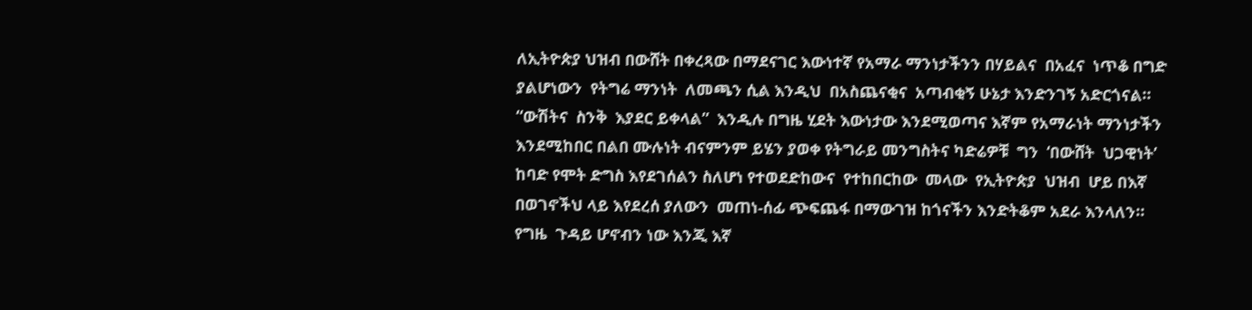ለኢትዮጵያ ህዝብ በውሸት በቀረጻው በማደናገር እውነተኛ የአማራ ማንነታችንን በሃይልና  በአፈና  ነጥቆ በግድ ያልሆነውን  የትግሬ ማንነት  ለመጫን ሲል እንዲህ  በአስጨናቂና  አጣብቂኝ ሁኔታ እንድንገኝ አድርጎናል።
“ውሽትና  ስንቅ  እያደር ይቀላል”  እንዲሉ በግዜ ሂደት እውነታው እንደሚወጣና እኛም የአማራነት ማንነታችን እንደሚከበር በልበ ሙሉነት ብናምንም ይሄን ያወቀ የትግራይ መንግስትና ካድሬዎቹ  ግን  ‘በውሸት  ህጋዊነት’  ከባድ የሞት ድግስ እየደገሰልን ስለሆነ የተወደድከውና  የተከበርከው  መላው  የኢትዮጵያ  ህዝብ  ሆይ በእኛ በወገኖችህ ላይ እየደረሰ ያለውን  መጠነ-ሰፊ ጭፍጨፋ በማውገዝ ከጎናችን እንድትቆም አደራ እንላለን።
የግዜ  ጉዳይ ሆኖብን ነው እንጂ እኛ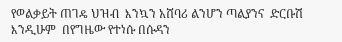የወልቃይት ጠገዴ ህዝብ  እንኳን አሸባሪ ልንሆን ጣልያንና  ድርቡሽ  እንዲሁም  በየግዜው የተነሱ በሱዳን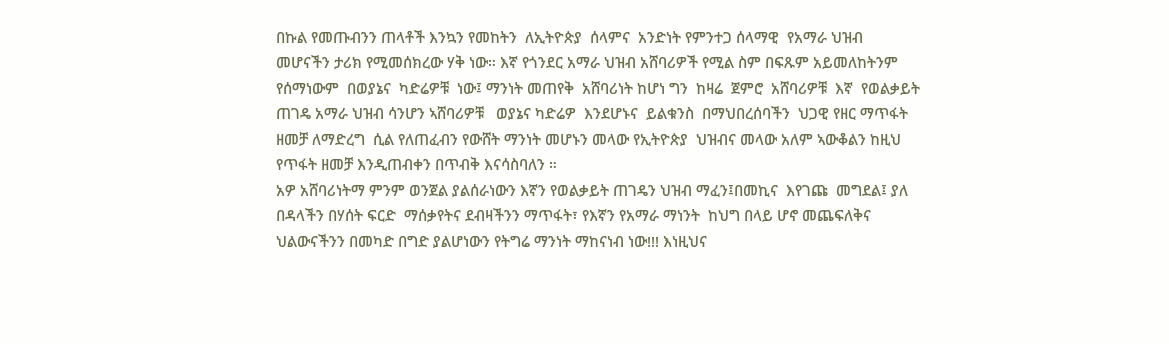በኩል የመጡብንን ጠላቶች እንኳን የመከትን  ለኢትዮጵያ  ሰላምና  አንድነት የምንተጋ ሰላማዊ  የአማራ ህዝብ  መሆናችን ታሪክ የሚመሰክረው ሃቅ ነው። እኛ የጎንደር አማራ ህዝብ አሸባሪዎች የሚል ስም በፍጹም አይመለከትንም  የሰማነውም  በወያኔና  ካድሬዎቹ  ነው፤ ማንነት መጠየቅ  አሸባሪነት ከሆነ ግን  ከዛሬ  ጀምሮ  አሸባሪዎቹ  እኛ  የወልቃይት  ጠገዴ አማራ ህዝብ ሳንሆን ኣሸባሪዎቹ   ወያኔና ካድሬዎ  እንደሆኑና  ይልቁንስ  በማህበረሰባችን  ህጋዊ የዘር ማጥፋት ዘመቻ ለማድረግ  ሲል የለጠፈብን የውሸት ማንነት መሆኑን መላው የኢትዮጵያ  ህዝብና መላው አለም ኣውቆልን ከዚህ የጥፋት ዘመቻ እንዲጠብቀን በጥብቅ እናሳስባለን ።
አዎ አሸባሪነትማ ምንም ወንጀል ያልሰራነውን እኛን የወልቃይት ጠገዴን ህዝብ ማፈን፤በመኪና  እየገጩ  መግደል፤ ያለ በዳላችን በሃሰት ፍርድ  ማሰቃየትና ደብዛችንን ማጥፋት፣ የእኛን የአማራ ማነንት  ከህግ በላይ ሆኖ መጨፍለቅና ህልውናችንን በመካድ በግድ ያልሆነውን የትግሬ ማንነት ማከናነብ ነው!!! እነዚህና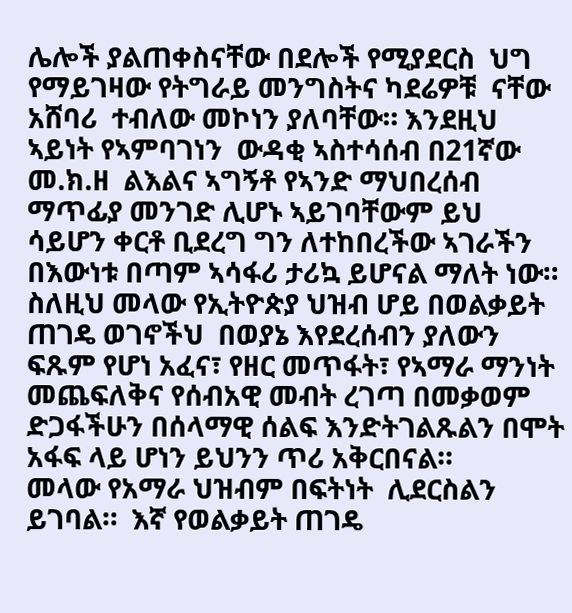ሌሎች ያልጠቀስናቸው በደሎች የሚያደርስ  ህግ የማይገዛው የትግራይ መንግስትና ካደሬዎቹ  ናቸው አሸባሪ  ተብለው መኮነን ያለባቸው። እንደዚህ ኣይነት የኣምባገነን  ውዳቂ ኣስተሳሰብ በ21ኛው መ.ክ.ዘ  ልእልና ኣግኝቶ የኣንድ ማህበረሰብ ማጥፊያ መንገድ ሊሆኑ ኣይገባቸውም ይህ ሳይሆን ቀርቶ ቢደረግ ግን ለተከበረችው ኣገራችን በእውነቱ በጣም ኣሳፋሪ ታሪኳ ይሆናል ማለት ነው።
ስለዚህ መላው የኢትዮጵያ ህዝብ ሆይ በወልቃይት ጠገዴ ወገኖችህ  በወያኔ እየደረሰብን ያለውን ፍጹም የሆነ አፈና፣ የዘር መጥፋት፣ የኣማራ ማንነት መጨፍለቅና የሰብአዊ መብት ረገጣ በመቃወም ድጋፋችሁን በሰላማዊ ሰልፍ እንድትገልጹልን በሞት አፋፍ ላይ ሆነን ይህንን ጥሪ አቅርበናል።
መላው የአማራ ህዝብም በፍትነት  ሊደርስልን  ይገባል።  እኛ የወልቃይት ጠገዴ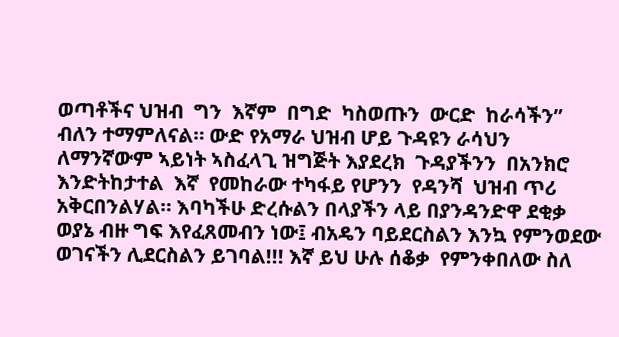ወጣቶችና ህዝብ  ግን  እኛም  በግድ  ካስወጡን  ውርድ  ከራሳችን”  ብለን ተማምለናል። ውድ የአማራ ህዝብ ሆይ ጉዳዩን ራሳህን ለማንኛውም ኣይነት ኣስፈላጊ ዝግጅት እያደረክ  ጉዳያችንን  በአንክሮ እንድትከታተል  እኛ  የመከራው ተካፋይ የሆንን  የዳንሻ  ህዝብ ጥሪ  አቅርበንልሃል። እባካችሁ ድረሱልን በላያችን ላይ በያንዳንድዋ ደቂቃ ወያኔ ብዙ ግፍ እየፈጸመብን ነው፤ ብአዴን ባይደርስልን እንኳ የምንወደው ወገናችን ሊደርስልን ይገባል!!! እኛ ይህ ሁሉ ሰቆቃ  የምንቀበለው ስለ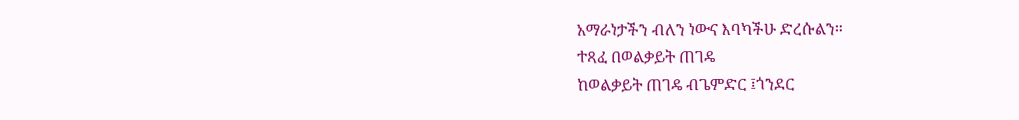አማራነታችን ብለን ነውና እባካችሁ ድረሱልን።
ተጻፈ በወልቃይት ጠገዴ
ከወልቃይት ጠገዴ ብጌምድር ፤ጎንደር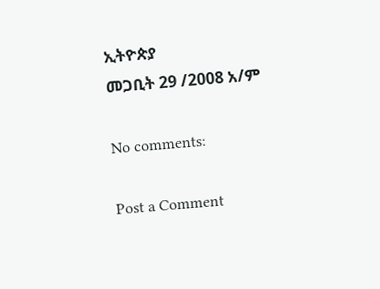ኢትዮጵያ
መጋቢት 29 /2008 አ/ም

No comments:

Post a Comment